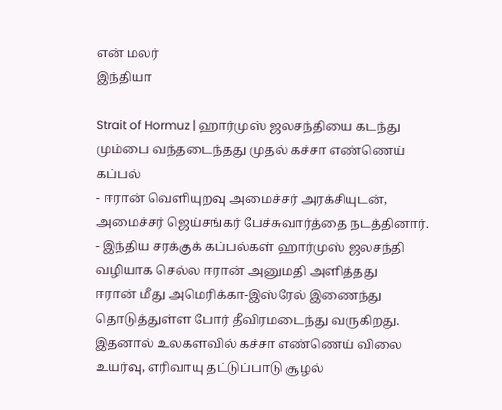என் மலர்
இந்தியா

Strait of Hormuz | ஹார்முஸ் ஜலசந்தியை கடந்து மும்பை வந்தடைந்தது முதல் கச்சா எண்ணெய் கப்பல்
- ஈரான் வெளியுறவு அமைச்சர் அரக்சியுடன், அமைச்சர் ஜெய்சங்கர் பேச்சுவார்த்தை நடத்தினார்.
- இந்திய சரக்குக் கப்பல்கள் ஹார்முஸ் ஜலசந்தி வழியாக செல்ல ஈரான் அனுமதி அளித்தது
ஈரான் மீது அமெரிக்கா-இஸ்ரேல் இணைந்து தொடுத்துள்ள போர் தீவிரமடைந்து வருகிறது. இதனால் உலகளவில் கச்சா எண்ணெய் விலை உயர்வு, எரிவாயு தட்டுப்பாடு சூழல்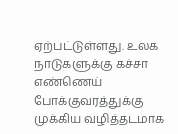ஏற்பட்டுள்ளது. உலக நாடுகளுக்கு கச்சா எண்ணெய் போக்குவரத்துக்கு முக்கிய வழித்தடமாக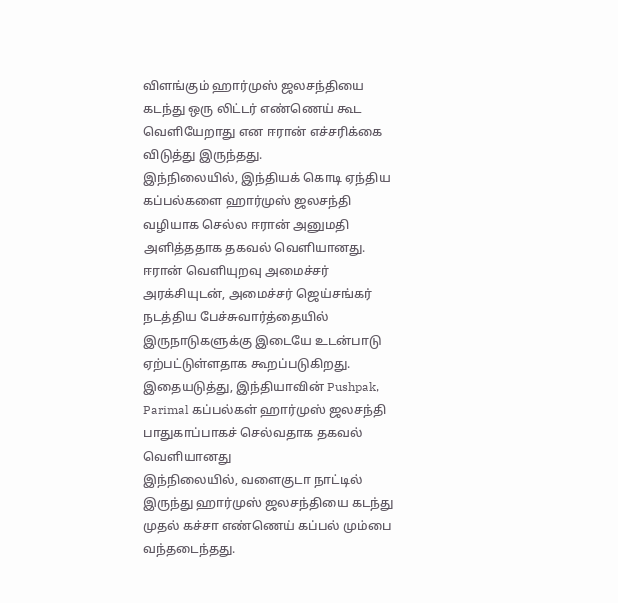விளங்கும் ஹார்முஸ் ஜலசந்தியை கடந்து ஒரு லிட்டர் எண்ணெய் கூட வெளியேறாது என ஈரான் எச்சரிக்கை விடுத்து இருந்தது.
இந்நிலையில், இந்தியக் கொடி ஏந்திய கப்பல்களை ஹார்முஸ் ஜலசந்தி வழியாக செல்ல ஈரான் அனுமதி அளித்ததாக தகவல் வெளியானது.
ஈரான் வெளியுறவு அமைச்சர் அரக்சியுடன், அமைச்சர் ஜெய்சங்கர் நடத்திய பேச்சுவார்த்தையில் இருநாடுகளுக்கு இடையே உடன்பாடு ஏற்பட்டுள்ளதாக கூறப்படுகிறது. இதையடுத்து, இந்தியாவின் Pushpak, Parimal கப்பல்கள் ஹார்முஸ் ஜலசந்தி பாதுகாப்பாகச் செல்வதாக தகவல் வெளியானது
இந்நிலையில், வளைகுடா நாட்டில் இருந்து ஹார்முஸ் ஜலசந்தியை கடந்து முதல் கச்சா எண்ணெய் கப்பல் மும்பை வந்தடைந்தது.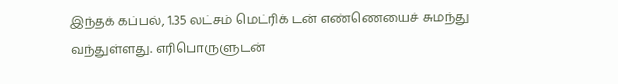இந்தக் கப்பல், 1.35 லட்சம் மெட்ரிக் டன் எண்ணெயைச் சுமந்து வந்துள்ளது. எரிபொருளுடன்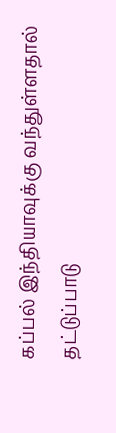கப்பல் இந்தியாவுக்கு வந்துள்ளதால் தட்டுப்பாடு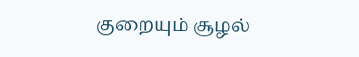குறையும் சூழல்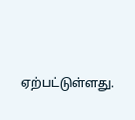ஏற்பட்டுள்ளது.